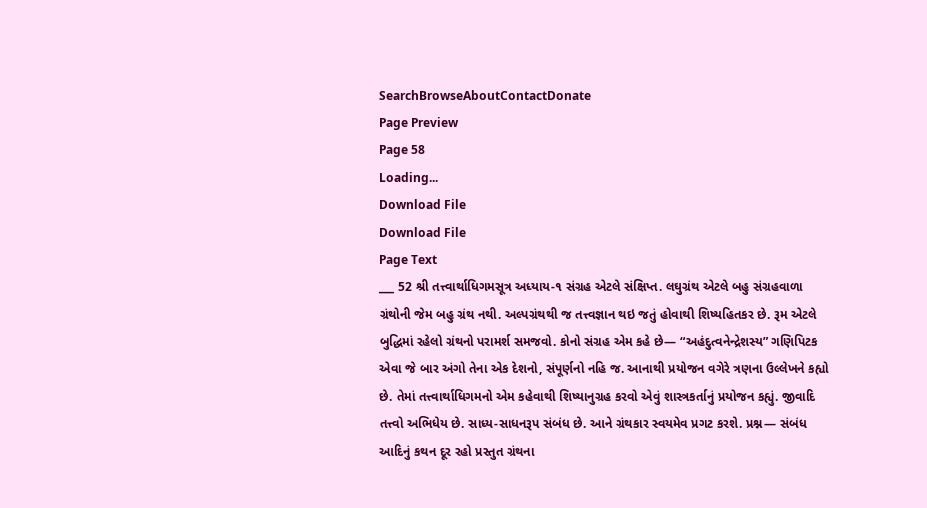SearchBrowseAboutContactDonate
Page Preview
Page 58
Loading...
Download File
Download File
Page Text
___ 52 શ્રી તત્ત્વાર્થાધિગમસૂત્ર અધ્યાય-૧ સંગ્રહ એટલે સંક્ષિપ્ત. લઘુગ્રંથ એટલે બહુ સંગ્રહવાળા ગ્રંથોની જેમ બહુ ગ્રંથ નથી. અલ્પગ્રંથથી જ તત્ત્વજ્ઞાન થઇ જતું હોવાથી શિષ્યહિતકર છે. રૂમ એટલે બુદ્ધિમાં રહેલો ગ્રંથનો પરામર્શ સમજવો. કોનો સંગ્રહ એમ કહે છે— “અહંદુત્વનેન્દ્રેશસ્ય” ગણિપિટક એવા જે બાર અંગો તેના એક દેશનો, સંપૂર્ણનો નહિ જ. આનાથી પ્રયોજન વગેરે ત્રણના ઉલ્લેખને કહ્યો છે. તેમાં તત્ત્વાર્થાધિગમનો એમ કહેવાથી શિષ્યાનુગ્રહ કરવો એવું શાસ્ત્રકર્તાનું પ્રયોજન કહ્યું. જીવાદિ તત્ત્વો અભિધેય છે. સાધ્ય-સાધનરૂપ સંબંધ છે. આને ગ્રંથકાર સ્વયમેવ પ્રગટ કરશે. પ્રશ્ન— સંબંધ આદિનું કથન દૂર રહો પ્રસ્તુત ગ્રંથના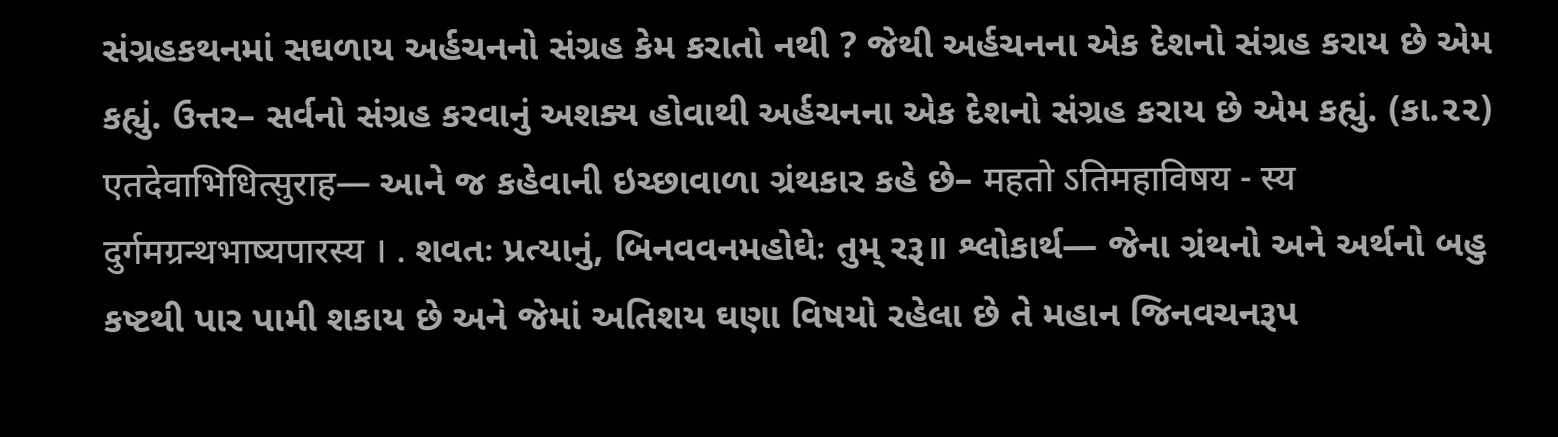સંગ્રહકથનમાં સઘળાય અર્હચનનો સંગ્રહ કેમ કરાતો નથી ? જેથી અર્હચનના એક દેશનો સંગ્રહ કરાય છે એમ કહ્યું. ઉત્તર– સર્વનો સંગ્રહ કરવાનું અશક્ય હોવાથી અર્હચનના એક દેશનો સંગ્રહ કરાય છે એમ કહ્યું. (કા.૨૨) एतदेवाभिधित्सुराह— આને જ કહેવાની ઇચ્છાવાળા ગ્રંથકાર કહે છે– महतो ऽतिमहाविषय - स्य दुर्गमग्रन्थभाष्यपारस्य । . શવતઃ પ્રત્યાનું, બિનવવનમહોઘેઃ તુમ્ રરૂ॥ શ્લોકાર્થ— જેના ગ્રંથનો અને અર્થનો બહુ કષ્ટથી પાર પામી શકાય છે અને જેમાં અતિશય ઘણા વિષયો રહેલા છે તે મહાન જિનવચનરૂપ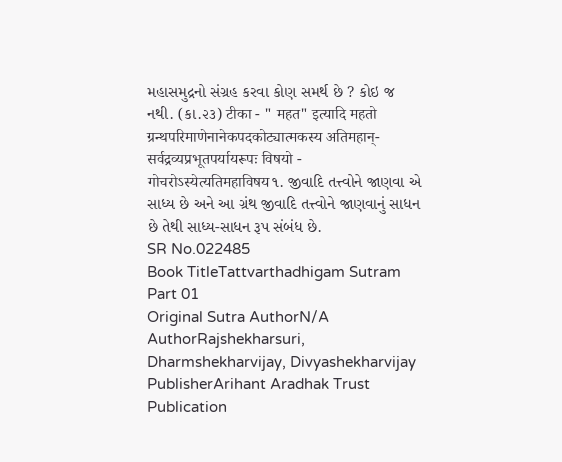મહાસમુદ્રનો સંગ્રહ કરવા કોણ સમર્થ છે ? કોઇ જ નથી. (કા.૨૩) टीका - " महत" इत्यादि महतो ग्रन्थपरिमाणेनानेकपदकोट्यात्मकस्य अतिमहान्-सर्वद्रव्यप्रभूतपर्यायरूपः विषयो - गोचरोऽस्येत्यतिमहाविषय૧. જીવાદિ તત્ત્વોને જાણવા એ સાધ્ય છે અને આ ગ્રંથ જીવાદિ તત્ત્વોને જાણવાનું સાધન છે તેથી સાધ્ય-સાધન રૂપ સંબંધ છે.
SR No.022485
Book TitleTattvarthadhigam Sutram Part 01
Original Sutra AuthorN/A
AuthorRajshekharsuri, Dharmshekharvijay, Divyashekharvijay
PublisherArihant Aradhak Trust
Publication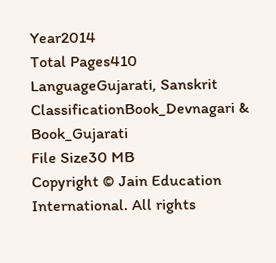Year2014
Total Pages410
LanguageGujarati, Sanskrit
ClassificationBook_Devnagari & Book_Gujarati
File Size30 MB
Copyright © Jain Education International. All rights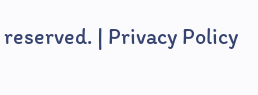reserved. | Privacy Policy